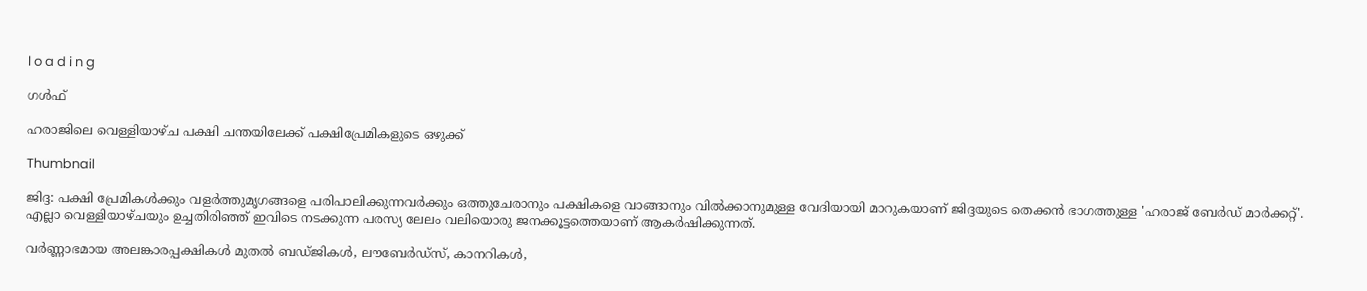l o a d i n g

ഗൾഫ്

ഹരാജിലെ വെള്ളിയാഴ്ച പക്ഷി ചന്തയിലേക്ക് പക്ഷിപ്രേമികളുടെ ഒഴുക്ക്

Thumbnail

ജിദ്ദ: പക്ഷി പ്രേമികള്‍ക്കും വളര്‍ത്തുമൃഗങ്ങളെ പരിപാലിക്കുന്നവര്‍ക്കും ഒത്തുചേരാനും പക്ഷികളെ വാങ്ങാനും വില്‍ക്കാനുമുള്ള വേദിയായി മാറുകയാണ് ജിദ്ദയുടെ തെക്കന്‍ ഭാഗത്തുള്ള 'ഹരാജ് ബേര്‍ഡ് മാര്‍ക്കറ്റ്'. എല്ലാ വെള്ളിയാഴ്ചയും ഉച്ചതിരിഞ്ഞ് ഇവിടെ നടക്കുന്ന പരസ്യ ലേലം വലിയൊരു ജനക്കൂട്ടത്തെയാണ് ആകര്‍ഷിക്കുന്നത്.

വര്‍ണ്ണാഭമായ അലങ്കാരപ്പക്ഷികള്‍ മുതല്‍ ബഡ്ജികള്‍, ലൗബേര്‍ഡ്സ്, കാനറികള്‍,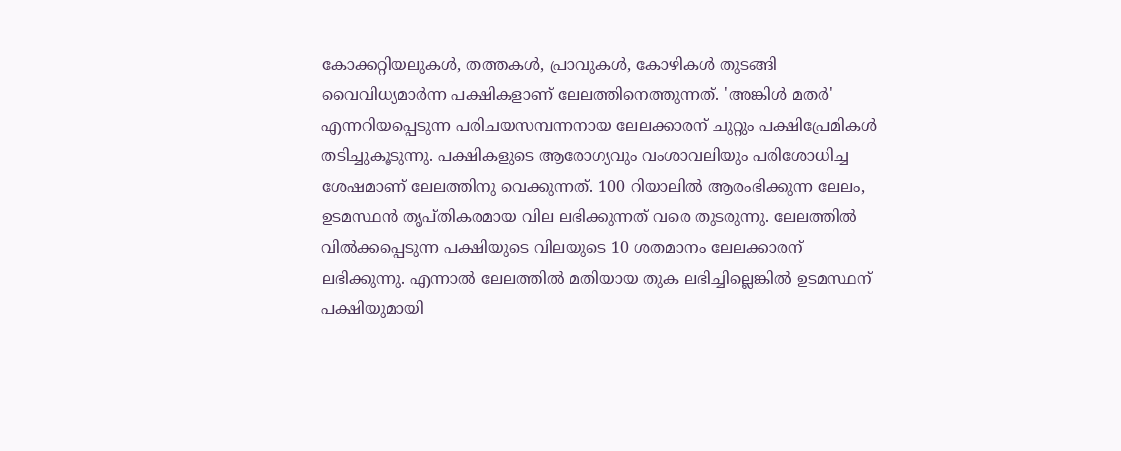കോക്കറ്റിയലുകള്‍, തത്തകള്‍, പ്രാവുകള്‍, കോഴികള്‍ തുടങ്ങി വൈവിധ്യമാര്‍ന്ന പക്ഷികളാണ് ലേലത്തിനെത്തുന്നത്. 'അങ്കിള്‍ മതര്‍' എന്നറിയപ്പെടുന്ന പരിചയസമ്പന്നനായ ലേലക്കാരന് ചുറ്റും പക്ഷിപ്രേമികള്‍ തടിച്ചുകൂടുന്നു. പക്ഷികളുടെ ആരോഗ്യവും വംശാവലിയും പരിശോധിച്ച ശേഷമാണ് ലേലത്തിനു വെക്കുന്നത്. 100 റിയാലില്‍ ആരംഭിക്കുന്ന ലേലം, ഉടമസ്ഥന്‍ തൃപ്തികരമായ വില ലഭിക്കുന്നത് വരെ തുടരുന്നു. ലേലത്തില്‍ വില്‍ക്കപ്പെടുന്ന പക്ഷിയുടെ വിലയുടെ 10 ശതമാനം ലേലക്കാരന് ലഭിക്കുന്നു. എന്നാല്‍ ലേലത്തില്‍ മതിയായ തുക ലഭിച്ചില്ലെങ്കില്‍ ഉടമസ്ഥന് പക്ഷിയുമായി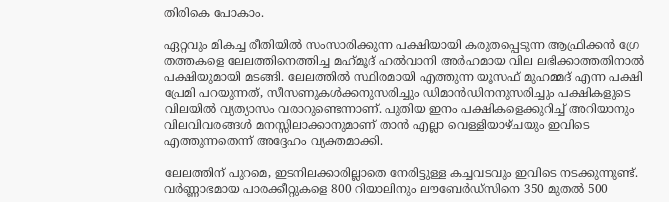തിരികെ പോകാം.

ഏറ്റവും മികച്ച രീതിയില്‍ സംസാരിക്കുന്ന പക്ഷിയായി കരുതപ്പെടുന്ന ആഫ്രിക്കന്‍ ഗ്രേ തത്തകളെ ലേലത്തിനെത്തിച്ച മഹ്‌മൂദ് ഹല്‍വാനി അര്‍ഹമായ വില ലഭിക്കാത്തതിനാല്‍ പക്ഷിയുമായി മടങ്ങി. ലേലത്തില്‍ സ്ഥിരമായി എത്തുന്ന യൂസഫ് മുഹമ്മദ് എന്ന പക്ഷി പ്രേമി പറയുന്നത്, സീസണുകള്‍ക്കനുസരിച്ചും ഡിമാന്‍ഡിനനുസരിച്ചും പക്ഷികളുടെ വിലയില്‍ വ്യത്യാസം വരാറുണ്ടെന്നാണ്. പുതിയ ഇനം പക്ഷികളെക്കുറിച്ച് അറിയാനും വിലവിവരങ്ങള്‍ മനസ്സിലാക്കാനുമാണ് താന്‍ എല്ലാ വെള്ളിയാഴ്ചയും ഇവിടെ എത്തുന്നതെന്ന് അദ്ദേഹം വ്യക്തമാക്കി.

ലേലത്തിന് പുറമെ, ഇടനിലക്കാരില്ലാതെ നേരിട്ടുള്ള കച്ചവടവും ഇവിടെ നടക്കുന്നുണ്ട്. വര്‍ണ്ണാഭമായ പാരക്കീറ്റുകളെ 800 റിയാലിനും ലൗബേര്‍ഡ്സിനെ 350 മുതല്‍ 500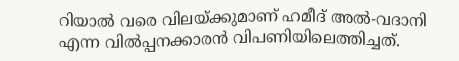റിയാല്‍ വരെ വിലയ്ക്കുമാണ് ഹമീദ് അല്‍-വദാനി എന്ന വില്‍പ്പനക്കാരന്‍ വിപണിയിലെത്തിച്ചത്.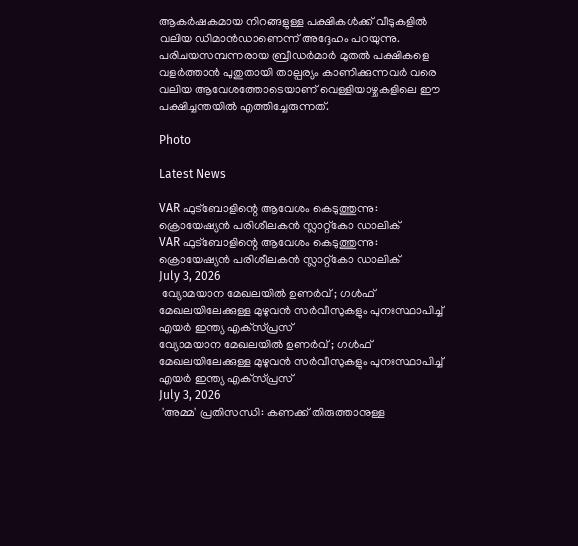ആകര്‍ഷകമായ നിറങ്ങളുള്ള പക്ഷികള്‍ക്ക് വീടുകളില്‍ വലിയ ഡിമാന്‍ഡാണെന്ന് അദ്ദേഹം പറയുന്നു. പരിചയസമ്പന്നരായ ബ്രീഡര്‍മാര്‍ മുതല്‍ പക്ഷികളെ വളര്‍ത്താന്‍ പുതുതായി താല്പര്യം കാണിക്കുന്നവര്‍ വരെ വലിയ ആവേശത്തോടെയാണ് വെള്ളിയാഴ്ചകളിലെ ഈ പക്ഷിച്ചന്തയില്‍ എത്തിച്ചേരുന്നത്.

Photo

Latest News

VAR ഫുട്‌ബോളിന്റെ ആവേശം കെടുത്തുന്നു: ക്രൊയേഷ്യന്‍ പരിശീലകന്‍ സ്ലാറ്റ്‌കോ ഡാലിക്
VAR ഫുട്‌ബോളിന്റെ ആവേശം കെടുത്തുന്നു: ക്രൊയേഷ്യന്‍ പരിശീലകന്‍ സ്ലാറ്റ്‌കോ ഡാലിക്
July 3, 2026
 വ്യോമയാന മേഖലയില്‍ ഉണര്‍വ് ; ഗള്‍ഫ് മേഖലയിലേക്കുള്ള മുഴുവന്‍ സര്‍വീസുകളും പുനഃസ്ഥാപിച്ച് എയര്‍ ഇന്ത്യ എക്‌സ്പ്രസ്
വ്യോമയാന മേഖലയില്‍ ഉണര്‍വ് ; ഗള്‍ഫ് മേഖലയിലേക്കുള്ള മുഴുവന്‍ സര്‍വീസുകളും പുനഃസ്ഥാപിച്ച് എയര്‍ ഇന്ത്യ എക്‌സ്പ്രസ്
July 3, 2026
 'അമ്മ' പ്രതിസന്ധി: കണക്ക് തിരുത്താനുള്ള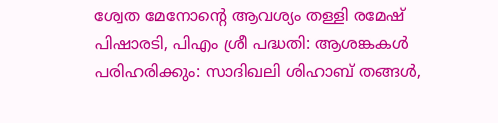ശ്വേത മേനോന്റെ ആവശ്യം തള്ളി രമേഷ് പിഷാരടി, പിഎം ശ്രീ പദ്ധതി: ആശങ്കകള്‍ പരിഹരിക്കും: സാദിഖലി ശിഹാബ് തങ്ങള്‍,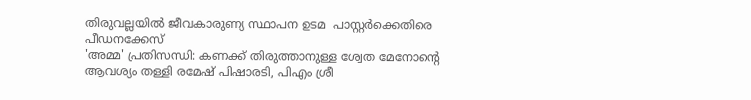തിരുവല്ലയില്‍ ജീവകാരുണ്യ സ്ഥാപന ഉടമ  പാസ്റ്റര്‍ക്കെതിരെ പീഡനക്കേസ്
'അമ്മ' പ്രതിസന്ധി: കണക്ക് തിരുത്താനുള്ള ശ്വേത മേനോന്റെ ആവശ്യം തള്ളി രമേഷ് പിഷാരടി, പിഎം ശ്രീ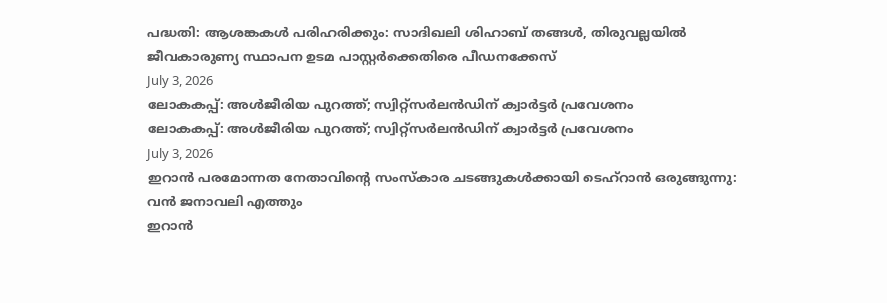പദ്ധതി: ആശങ്കകള്‍ പരിഹരിക്കും: സാദിഖലി ശിഹാബ് തങ്ങള്‍, തിരുവല്ലയില്‍ ജീവകാരുണ്യ സ്ഥാപന ഉടമ പാസ്റ്റര്‍ക്കെതിരെ പീഡനക്കേസ്
July 3, 2026
ലോകകപ്പ്: അള്‍ജീരിയ പുറത്ത്; സ്വിറ്റ്‌സര്‍ലന്‍ഡിന് ക്വാര്‍ട്ടര്‍ പ്രവേശനം
ലോകകപ്പ്: അള്‍ജീരിയ പുറത്ത്; സ്വിറ്റ്‌സര്‍ലന്‍ഡിന് ക്വാര്‍ട്ടര്‍ പ്രവേശനം
July 3, 2026
ഇറാന്‍ പരമോന്നത നേതാവിന്റെ സംസ്‌കാര ചടങ്ങുകള്‍ക്കായി ടെഹ്റാന്‍ ഒരുങ്ങുന്നു: വന്‍ ജനാവലി എത്തും
ഇറാന്‍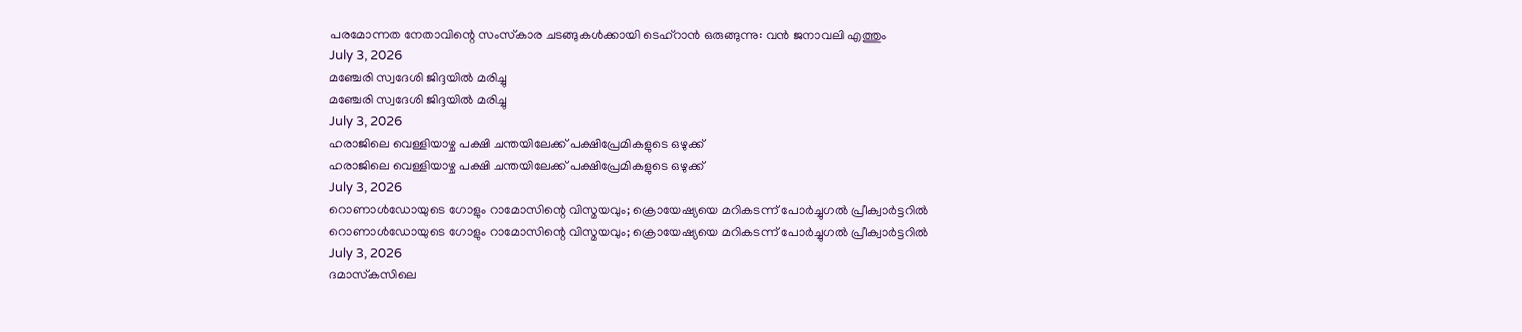പരമോന്നത നേതാവിന്റെ സംസ്‌കാര ചടങ്ങുകള്‍ക്കായി ടെഹ്റാന്‍ ഒരുങ്ങുന്നു: വന്‍ ജനാവലി എത്തും
July 3, 2026
മഞ്ചേരി സ്വദേശി ജിദ്ദയിൽ മരിച്ചു
മഞ്ചേരി സ്വദേശി ജിദ്ദയിൽ മരിച്ചു
July 3, 2026
ഹരാജിലെ വെള്ളിയാഴ്ച പക്ഷി ചന്തയിലേക്ക് പക്ഷിപ്രേമികളുടെ ഒഴുക്ക്
ഹരാജിലെ വെള്ളിയാഴ്ച പക്ഷി ചന്തയിലേക്ക് പക്ഷിപ്രേമികളുടെ ഒഴുക്ക്
July 3, 2026
റൊണാള്‍ഡോയുടെ ഗോളും റാമോസിന്റെ വിസ്മയവും; ക്രൊയേഷ്യയെ മറികടന്ന് പോര്‍ച്ചുഗല്‍ പ്രീക്വാര്‍ട്ടറില്‍
റൊണാള്‍ഡോയുടെ ഗോളും റാമോസിന്റെ വിസ്മയവും; ക്രൊയേഷ്യയെ മറികടന്ന് പോര്‍ച്ചുഗല്‍ പ്രീക്വാര്‍ട്ടറില്‍
July 3, 2026
ദമാസ്‌കസിലെ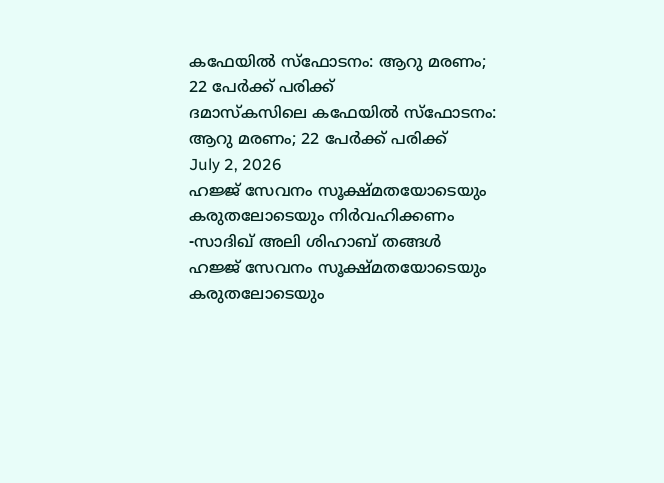കഫേയില്‍ സ്‌ഫോടനം: ആറു മരണം; 22 പേര്‍ക്ക് പരിക്ക്
ദമാസ്‌കസിലെ കഫേയില്‍ സ്‌ഫോടനം: ആറു മരണം; 22 പേര്‍ക്ക് പരിക്ക്
July 2, 2026
ഹജ്ജ് സേവനം സൂക്ഷ്മതയോടെയും കരുതലോടെയും നിര്‍വഹിക്കണം -സാദിഖ് അലി ശിഹാബ് തങ്ങള്‍
ഹജ്ജ് സേവനം സൂക്ഷ്മതയോടെയും കരുതലോടെയും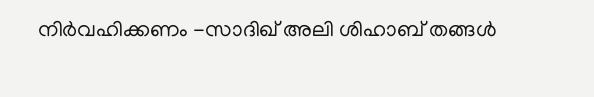നിര്‍വഹിക്കണം -സാദിഖ് അലി ശിഹാബ് തങ്ങള്‍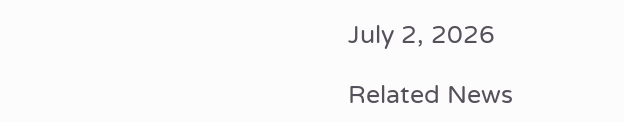July 2, 2026

Related News